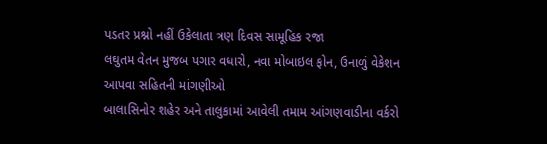પડતર પ્રશ્નો નહીં ઉકેલાતા ત્રણ દિવસ સામૂહિક રજા
લઘુતમ વેતન મુજબ પગાર વધારો, નવા મોબાઇલ ફોન, ઉનાળું વેકેશન આપવા સહિતની માંગણીઓ
બાલાસિનોર શહેર અને તાલુકામાં આવેલી તમામ આંગણવાડીના વર્કરો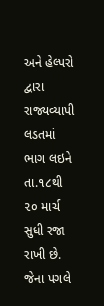અને હેલ્પરો દ્વારા રાજ્યવ્યાપી લડતમાં ભાગ લઇને તા.૧૮થી ૨૦ માર્ચ સુધી રજા રાખી છે. જેના પગલે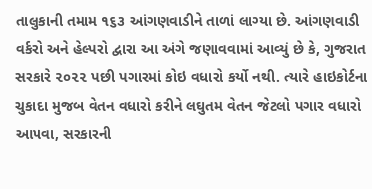તાલુકાની તમામ ૧૬૩ આંગણવાડીને તાળાં લાગ્યા છે. આંગણવાડી વર્કરો અને હેલ્પરો દ્વારા આ અંગે જણાવવામાં આવ્યું છે કે, ગુજરાત સરકારે ૨૦૨૨ પછી પગારમાં કોઇ વધારો કર્યો નથી. ત્યારે હાઇકોર્ટના ચુકાદા મુજબ વેતન વધારો કરીને લઘુતમ વેતન જેટલો પગાર વધારો આ૫વા, સરકારની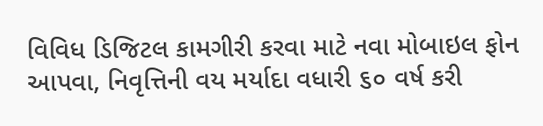વિવિધ ડિજિટલ કામગીરી કરવા માટે નવા મોબાઇલ ફોન આપવા, નિવૃત્તિની વય મર્યાદા વધારી ૬૦ વર્ષ કરી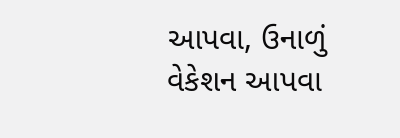આપવા, ઉનાળું વેકેશન આપવા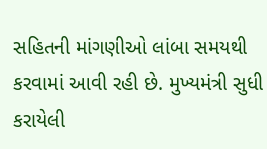સહિતની માંગણીઓ લાંબા સમયથી કરવામાં આવી રહી છે. મુખ્યમંત્રી સુધી કરાયેલી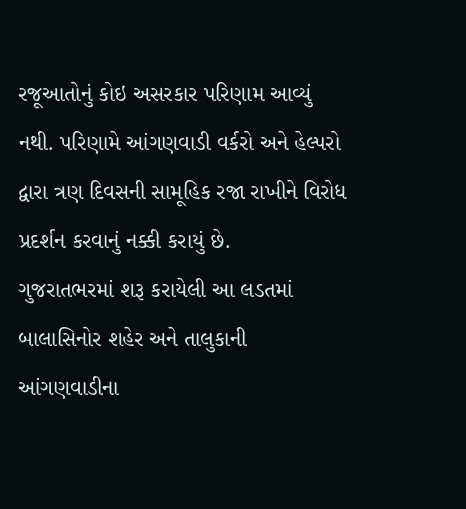રજૂઆતોનું કોઇ અસરકાર પરિણામ આવ્યું નથી. પરિણામે આંગણવાડી વર્કરો અને હેલ્પરો દ્વારા ત્રણ દિવસની સામૂહિક રજા રાખીને વિરોધ પ્રદર્શન કરવાનું નક્કી કરાયું છે.
ગુજરાતભરમાં શરૂ કરાયેલી આ લડતમાં બાલાસિનોર શહેર અને તાલુકાની આંગણવાડીના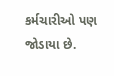કર્મચારીઓ પણ જોડાયા છે.